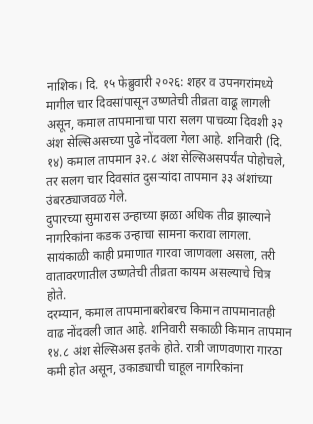नाशिक। दि. १५ फेब्रुवारी २०२६: शहर व उपनगरांमध्ये मागील चार दिवसांपासून उष्णतेची तीव्रता वाढू लागली असून, कमाल तापमानाचा पारा सलग पाचव्या दिवशी ३२ अंश सेल्सिअसच्या पुढे नोंदवला गेला आहे. शनिवारी (दि. १४) कमाल तापमान ३२.८ अंश सेल्सिअसपर्यंत पोहोचले, तर सलग चार दिवसांत दुसऱ्यांदा तापमान ३३ अंशांच्या उंबरठ्याजवळ गेले.
दुपारच्या सुमारास उन्हाच्या झळा अधिक तीव्र झाल्याने नागरिकांना कडक उन्हाचा सामना करावा लागला. सायंकाळी काही प्रमाणात गारवा जाणवला असला, तरी वातावरणातील उष्णतेची तीव्रता कायम असल्याचे चित्र होते.
दरम्यान, कमाल तापमानाबरोबरच किमान तापमानातही वाढ नोंदवली जात आहे. शनिवारी सकाळी किमान तापमान १४.८ अंश सेल्सिअस इतके होते. रात्री जाणवणारा गारठा कमी होत असून, उकाड्याची चाहूल नागरिकांना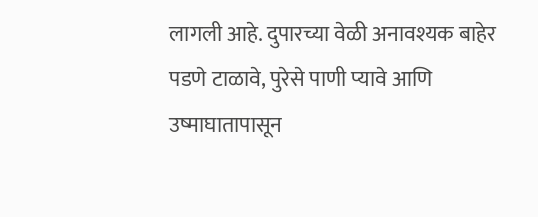लागली आहे. दुपारच्या वेळी अनावश्यक बाहेर पडणे टाळावे, पुरेसे पाणी प्यावे आणि उष्माघातापासून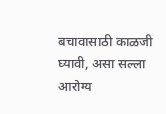बचावासाठी काळजी घ्यावी, असा सल्ला आरोग्य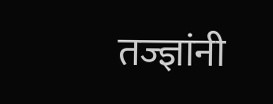तज्ज्ञांनी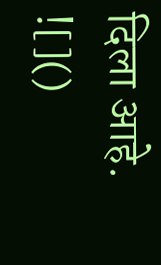दिला आहे.
![]()